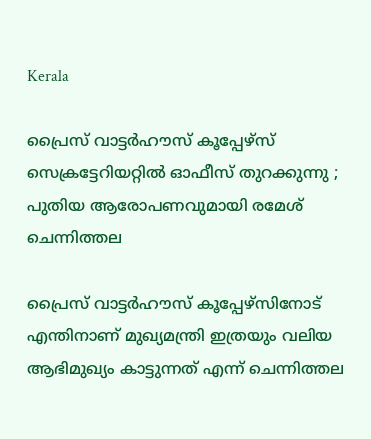Kerala

പ്രൈസ് വാട്ടര്‍ഹൗസ് കൂപ്പേഴ്‌സ് സെക്രട്ടേറിയറ്റില്‍ ഓഫീസ് തുറക്കുന്നു ; പുതിയ ആരോപണവുമായി രമേശ് ചെന്നിത്തല

പ്രൈസ് വാട്ടര്‍ഹൗസ് കൂപ്പേഴ്‌സിനോട് എന്തിനാണ് മുഖ്യമന്ത്രി ഇത്രയും വലിയ ആഭിമുഖ്യം കാട്ടുന്നത് എന്ന് ചെന്നിത്തല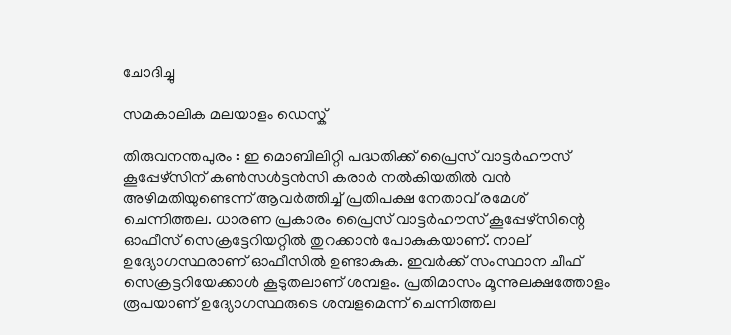ചോദിച്ചു

സമകാലിക മലയാളം ഡെസ്ക്

തിരുവനന്തപുരം : ഇ മൊബിലിറ്റി പദ്ധതിക്ക് പ്രൈസ് വാട്ടര്‍ഹൗസ് കൂപ്പേഴ്‌സിന് കണ്‍സള്‍ട്ടന്‍സി കരാര്‍ നല്‍കിയതില്‍ വന്‍ അഴിമതിയുണ്ടെന്ന് ആവര്‍ത്തിച്ച് പ്രതിപക്ഷ നേതാവ് രമേശ് ചെന്നിത്തല. ധാരണ പ്രകാരം പ്രൈസ് വാട്ടര്‍ഹൗസ് കൂപ്പേഴ്‌സിന്റെ ഓഫീസ് സെക്രട്ടേറിയറ്റില്‍ തുറക്കാന്‍ പോകുകയാണ്. നാല് ഉദ്യോഗസ്ഥരാണ് ഓഫീസില്‍ ഉണ്ടാകുക. ഇവര്‍ക്ക് സംസ്ഥാന ചീഫ് സെക്രട്ടറിയേക്കാള്‍ കൂടുതലാണ് ശമ്പളം. പ്രതിമാസം മൂന്നുലക്ഷത്തോളം രൂപയാണ് ഉദ്യോഗസ്ഥരുടെ ശമ്പളമെന്ന് ചെന്നിത്തല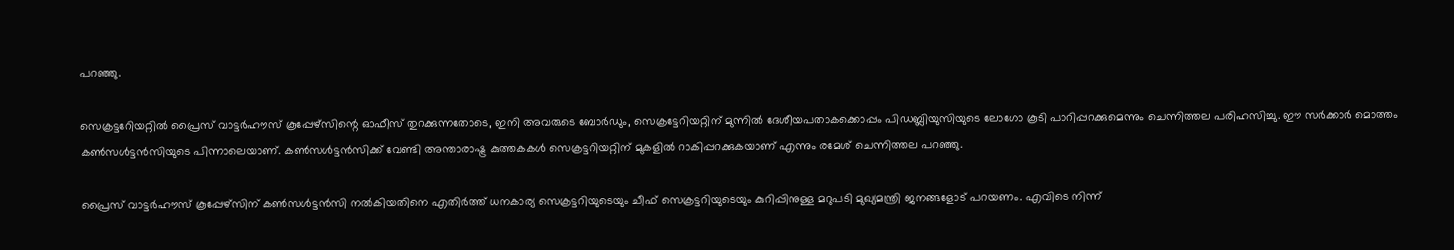പറഞ്ഞു.

സെക്രട്ടറേിയറ്റില്‍ പ്രൈസ് വാട്ടര്‍ഹൗസ് കൂപ്പേഴ്‌സിന്റെ ഓഫീസ് തുറക്കുന്നതോടെ, ഇനി അവരുടെ ബോര്‍ഡും, സെക്രട്ടേറിയറ്റിന് മുന്നില്‍ ദേശീയപതാകക്കൊപ്പം പിഡബ്ലിയുസിയുടെ ലോഗോ കൂടി പാറിപ്പറക്കുമെന്നും ചെന്നിത്തല പരിഹസിച്ചു. ഈ സര്‍ക്കാര്‍ മൊത്തം കണ്‍സള്‍ട്ടന്‍സിയുടെ പിന്നാലെയാണ്. കണ്‍സള്‍ട്ടന്‍സിക്ക് വേണ്ടി അന്താരാഷ്ട്ര കുത്തകകള്‍ സെക്രട്ടറിയറ്റിന് മുകളില്‍ റാകിപ്പറക്കുകയാണ് എന്നും രമേശ് ചെന്നിത്തല പറഞ്ഞു.

പ്രൈസ് വാട്ടര്‍ഹൗസ് കൂപ്പേഴ്‌സിന് കണ്‍സള്‍ട്ടന്‍സി നല്‍കിയതിനെ എതിര്‍ത്ത് ധനകാര്യ സെക്രട്ടറിയുടെയും ചീഫ് സെക്രട്ടറിയുടെയും കുറിപ്പിനുള്ള മറുപടി മുഖ്യമന്ത്രി ജനങ്ങളോട് പറയണം. എവിടെ നിന്ന്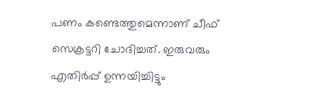പണം കണ്ടെത്തുമെന്നാണ് ചീഫ് സെക്രട്ടറി ചോദിച്ചത്. ഇരുവരും എതിര്‍പ്പ് ഉന്നയിച്ചിട്ടും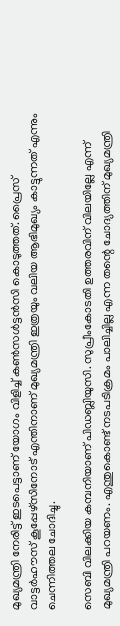മുഖ്യമന്ത്രി നേരിട്ട് ഇടപെട്ടാണ് യോഗം വിളിച്ച് കണ്‍സള്‍ട്ടന്‍സി കൊടുത്തത്. പ്രൈസ് വാട്ടര്‍ഹൗസ് കൂപ്പേഴ്‌സിനോട് എന്തിനാണ് മുഖ്യമന്ത്രി ഇത്രയും വലിയ ആഭിമുഖ്യം കാട്ടുന്നത് എന്നും ചെന്നിത്തല ചോദിച്ചു.

സെബി വിലക്കിയ കമ്പനിയാണ് പിഡബ്ലിയുസി. സുപ്രീംകോടതി ഉത്തരവിന് വിലയില്ലേ എന്ന് മുഖ്യമന്ത്രി പറയണം. എന്തുകൊണ്ട് നടപടിക്രമം പാലിച്ചില്ല എന്ന തന്റെ ചോദ്യത്തിന് മുഖ്യമന്ത്രി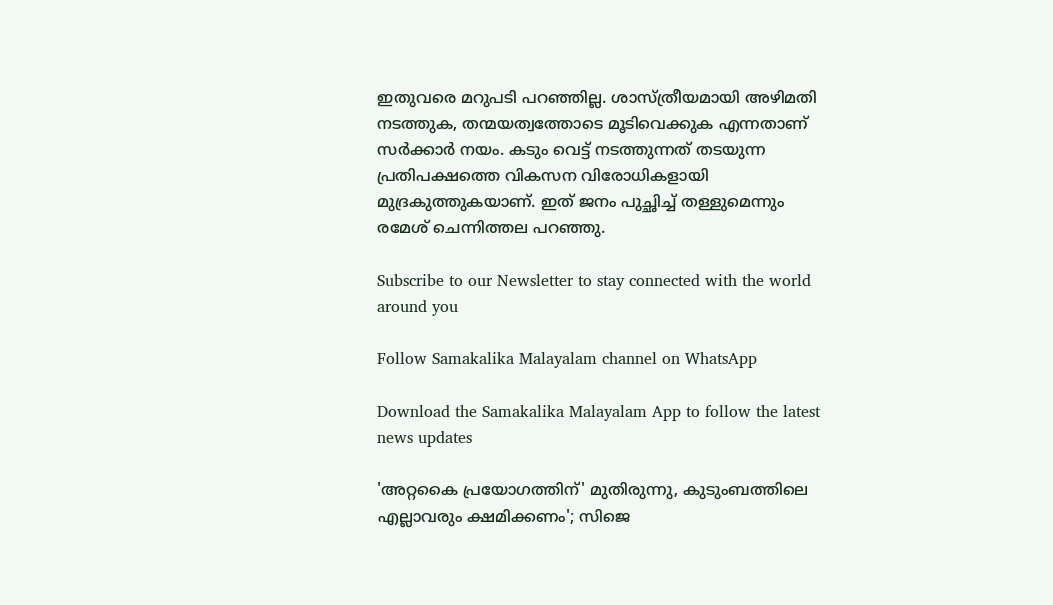ഇതുവരെ മറുപടി പറഞ്ഞില്ല. ശാസ്ത്രീയമായി അഴിമതി നടത്തുക, തന്മയത്വത്തോടെ മൂടിവെക്കുക എന്നതാണ് സര്‍ക്കാര്‍ നയം. കടും വെട്ട് നടത്തുന്നത് തടയുന്ന പ്രതിപക്ഷത്തെ വികസന വിരോധികളായി മുദ്രകുത്തുകയാണ്. ഇത് ജനം പുച്ഛിച്ച് തള്ളുമെന്നും രമേശ് ചെന്നിത്തല പറഞ്ഞു.

Subscribe to our Newsletter to stay connected with the world around you

Follow Samakalika Malayalam channel on WhatsApp

Download the Samakalika Malayalam App to follow the latest news updates

'അറ്റകൈ പ്രയോഗത്തിന്' മുതിരുന്നു, കുടുംബത്തിലെ എല്ലാവരും ക്ഷമിക്കണം'; സിജെ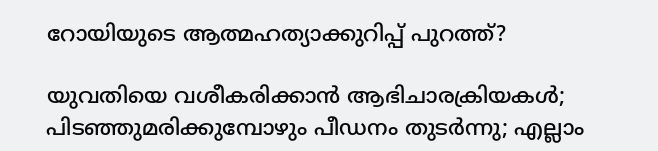റോയിയുടെ ആത്മഹത്യാക്കുറിപ്പ് പുറത്ത്?

യുവതിയെ വശീകരിക്കാന്‍ ആഭിചാരക്രിയകള്‍; പിടഞ്ഞുമരിക്കുമ്പോഴും പീഡനം തുടര്‍ന്നു; എല്ലാം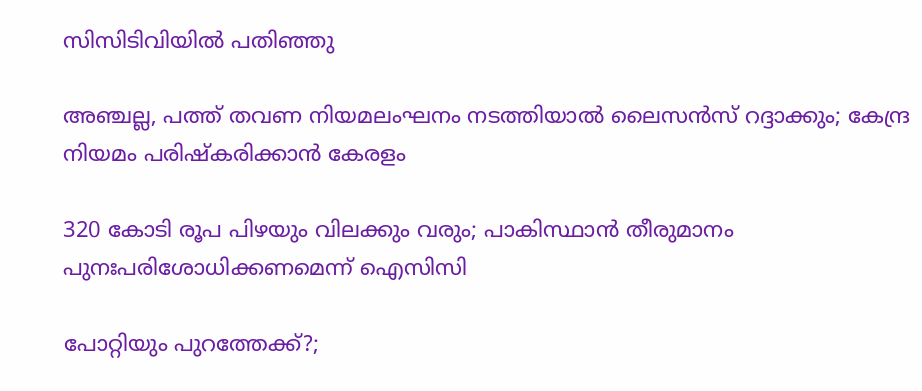സിസിടിവിയില്‍ പതിഞ്ഞു

അഞ്ചല്ല, പത്ത് തവണ നിയമലംഘനം നടത്തിയാൽ ലൈസൻസ് റദ്ദാക്കും; കേന്ദ്ര നിയമം പരിഷ്കരിക്കാൻ കേരളം

320 കോടി രൂപ പിഴയും വിലക്കും വരും; പാകിസ്ഥാൻ തീരുമാനം പുനഃപരിശോധിക്കണമെന്ന് ഐസിസി

പോറ്റിയും പുറത്തേക്ക്?;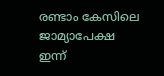രണ്ടാം കേസിലെ ജാമ്യാപേക്ഷ ഇന്ന്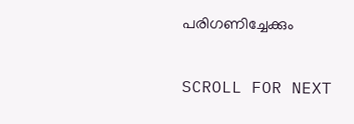പരിഗണിച്ചേക്കും

SCROLL FOR NEXT